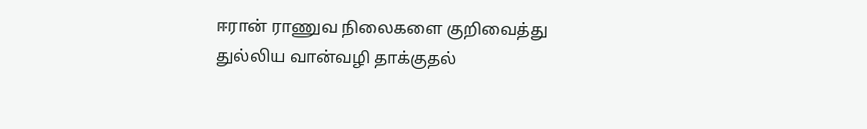ஈரான் ராணுவ நிலைகளை குறிவைத்து துல்லிய வான்வழி தாக்குதல்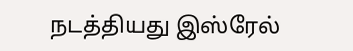நடத்தியது இஸ்ரேல்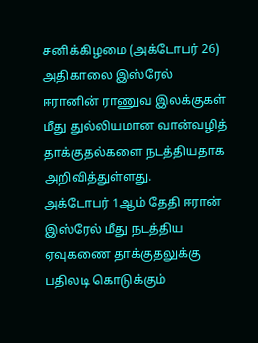சனிக்கிழமை (அக்டோபர் 26) அதிகாலை இஸ்ரேல் ஈரானின் ராணுவ இலக்குகள் மீது துல்லியமான வான்வழித் தாக்குதல்களை நடத்தியதாக அறிவித்துள்ளது.
அக்டோபர் 1ஆம் தேதி ஈரான் இஸ்ரேல் மீது நடத்திய ஏவுகணை தாக்குதலுக்கு பதிலடி கொடுக்கும்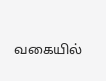வகையில்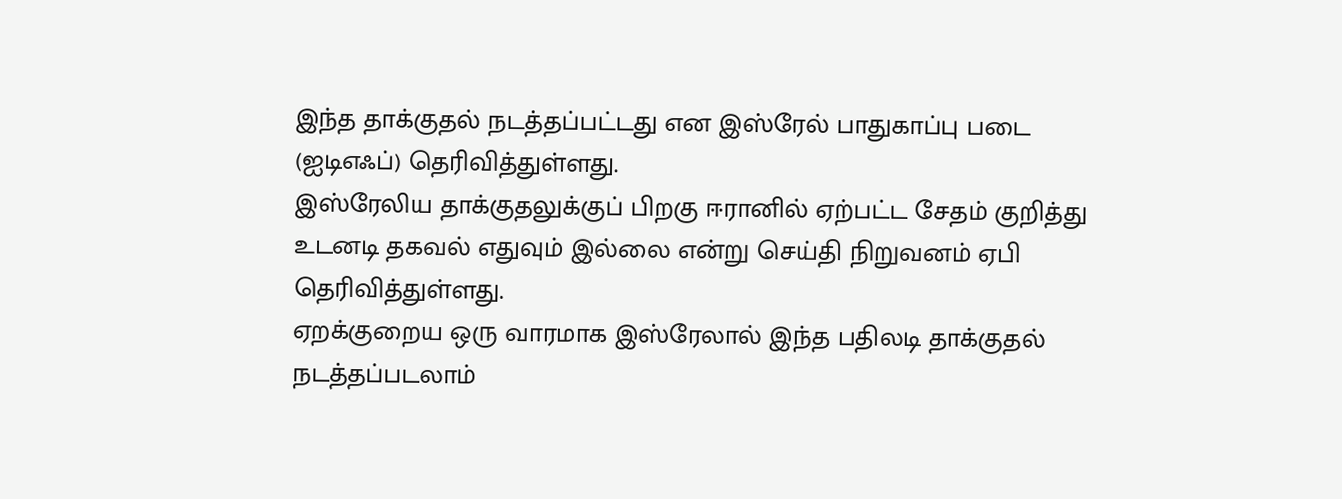இந்த தாக்குதல் நடத்தப்பட்டது என இஸ்ரேல் பாதுகாப்பு படை (ஐடிஎஃப்) தெரிவித்துள்ளது.
இஸ்ரேலிய தாக்குதலுக்குப் பிறகு ஈரானில் ஏற்பட்ட சேதம் குறித்து உடனடி தகவல் எதுவும் இல்லை என்று செய்தி நிறுவனம் ஏபி தெரிவித்துள்ளது.
ஏறக்குறைய ஒரு வாரமாக இஸ்ரேலால் இந்த பதிலடி தாக்குதல் நடத்தப்படலாம்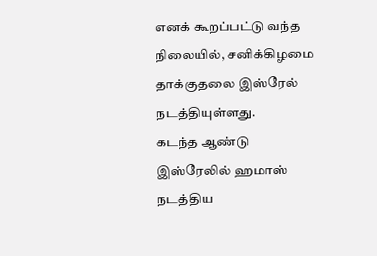எனக் கூறப்பட்டு வந்த நிலையில், சனிக்கிழமை தாக்குதலை இஸ்ரேல் நடத்தியுள்ளது.
கடந்த ஆண்டு இஸ்ரேலில் ஹமாஸ் நடத்திய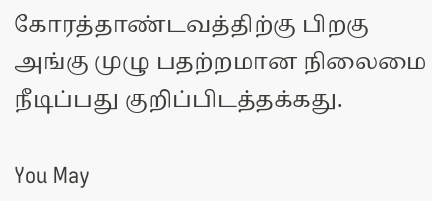கோரத்தாண்டவத்திற்கு பிறகு அங்கு முழு பதற்றமான நிலைமை நீடிப்பது குறிப்பிடத்தக்கது.

You May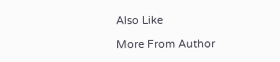Also Like

More From Author